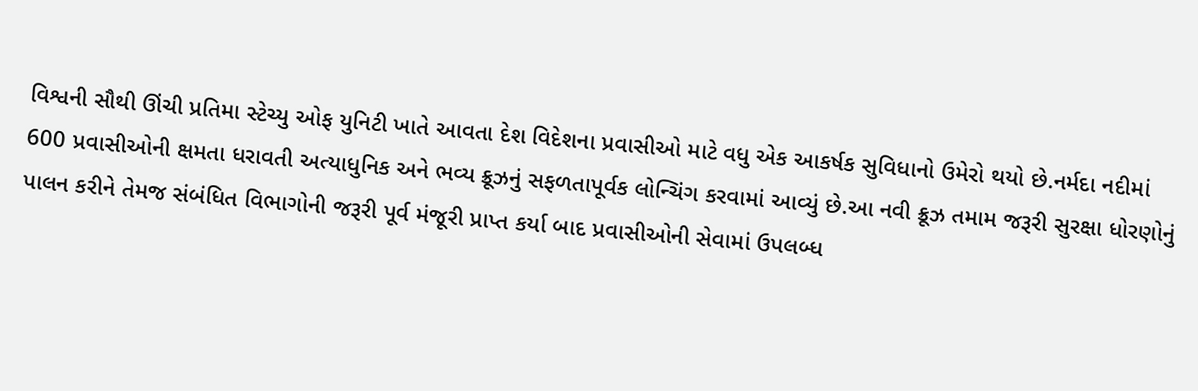વિશ્વની સૌથી ઊંચી પ્રતિમા સ્ટેચ્યુ ઓફ યુનિટી ખાતે આવતા દેશ વિદેશના પ્રવાસીઓ માટે વધુ એક આકર્ષક સુવિધાનો ઉમેરો થયો છે.નર્મદા નદીમાં 600 પ્રવાસીઓની ક્ષમતા ધરાવતી અત્યાધુનિક અને ભવ્ય ક્રૂઝનું સફળતાપૂર્વક લોન્ચિંગ કરવામાં આવ્યું છે.આ નવી ક્રૂઝ તમામ જરૂરી સુરક્ષા ધોરણોનું પાલન કરીને તેમજ સંબંધિત વિભાગોની જરૂરી પૂર્વ મંજૂરી પ્રાપ્ત કર્યા બાદ પ્રવાસીઓની સેવામાં ઉપલબ્ધ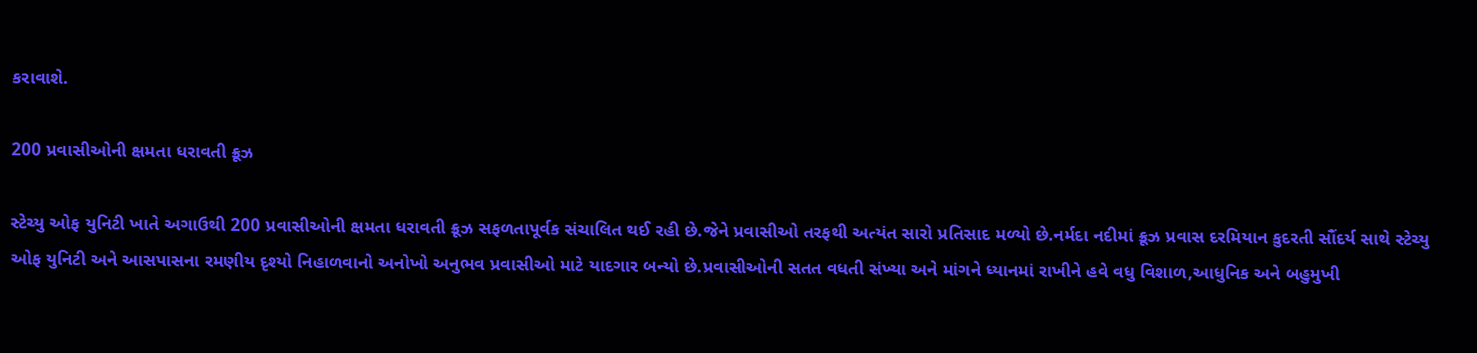કરાવાશે.

200 પ્રવાસીઓની ક્ષમતા ધરાવતી ક્રૂઝ

સ્ટેચ્યુ ઓફ યુનિટી ખાતે અગાઉથી 200 પ્રવાસીઓની ક્ષમતા ધરાવતી ક્રૂઝ સફળતાપૂર્વક સંચાલિત થઈ રહી છે.જેને પ્રવાસીઓ તરફથી અત્યંત સારો પ્રતિસાદ મળ્યો છે.નર્મદા નદીમાં ક્રૂઝ પ્રવાસ દરમિયાન કુદરતી સૌંદર્ય સાથે સ્ટેચ્યુ ઓફ યુનિટી અને આસપાસના રમણીય દૃશ્યો નિહાળવાનો અનોખો અનુભવ પ્રવાસીઓ માટે યાદગાર બન્યો છે.પ્રવાસીઓની સતત વધતી સંખ્યા અને માંગને ધ્યાનમાં રાખીને હવે વધુ વિશાળ,આધુનિક અને બહુમુખી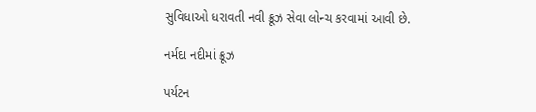સુવિધાઓ ધરાવતી નવી ક્રૂઝ સેવા લોન્ચ કરવામાં આવી છે.

નર્મદા નદીમાં ક્રૂઝ

પર્યટન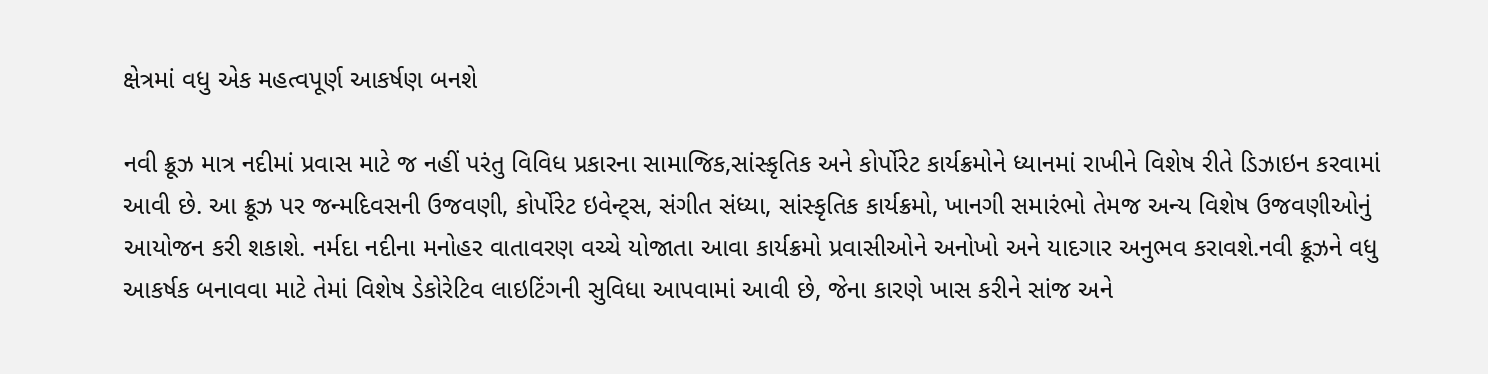ક્ષેત્રમાં વધુ એક મહત્વપૂર્ણ આકર્ષણ બનશે

નવી ક્રૂઝ માત્ર નદીમાં પ્રવાસ માટે જ નહીં પરંતુ વિવિધ પ્રકારના સામાજિક,સાંસ્કૃતિક અને કોર્પોરેટ કાર્યક્રમોને ધ્યાનમાં રાખીને વિશેષ રીતે ડિઝાઇન કરવામાં આવી છે. આ ક્રૂઝ પર જન્મદિવસની ઉજવણી, કોર્પોરેટ ઇવેન્ટ્સ, સંગીત સંધ્યા, સાંસ્કૃતિક કાર્યક્રમો, ખાનગી સમારંભો તેમજ અન્ય વિશેષ ઉજવણીઓનું આયોજન કરી શકાશે. નર્મદા નદીના મનોહર વાતાવરણ વચ્ચે યોજાતા આવા કાર્યક્રમો પ્રવાસીઓને અનોખો અને યાદગાર અનુભવ કરાવશે.નવી ક્રૂઝને વધુ આકર્ષક બનાવવા માટે તેમાં વિશેષ ડેકોરેટિવ લાઇટિંગની સુવિધા આપવામાં આવી છે, જેના કારણે ખાસ કરીને સાંજ અને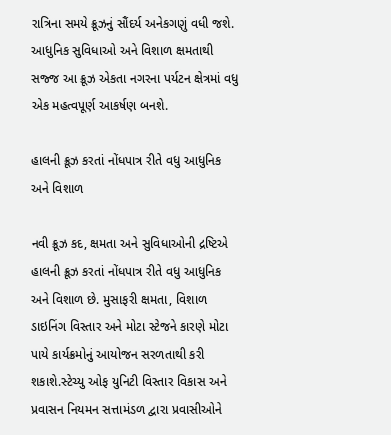રાત્રિના સમયે ક્રૂઝનું સૌંદર્ય અનેકગણું વધી જશે. આધુનિક સુવિધાઓ અને વિશાળ ક્ષમતાથી સજ્જ આ ક્રૂઝ એકતા નગરના પર્યટન ક્ષેત્રમાં વધુ એક મહત્વપૂર્ણ આકર્ષણ બનશે.

હાલની ક્રૂઝ કરતાં નોંધપાત્ર રીતે વધુ આધુનિક અને વિશાળ

નવી ક્રૂઝ કદ, ક્ષમતા અને સુવિધાઓની દ્રષ્ટિએ હાલની ક્રૂઝ કરતાં નોંધપાત્ર રીતે વધુ આધુનિક અને વિશાળ છે. મુસાફરી ક્ષમતા, વિશાળ ડાઇનિંગ વિસ્તાર અને મોટા સ્ટેજને કારણે મોટા પાયે કાર્યક્રમોનું આયોજન સરળતાથી કરી શકાશે.સ્ટેચ્યુ ઓફ યુનિટી વિસ્તાર વિકાસ અને પ્રવાસન નિયમન સત્તામંડળ દ્વારા પ્રવાસીઓને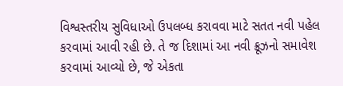વિશ્વસ્તરીય સુવિધાઓ ઉપલબ્ધ કરાવવા માટે સતત નવી પહેલ કરવામાં આવી રહી છે. તે જ દિશામાં આ નવી ક્રૂઝનો સમાવેશ કરવામાં આવ્યો છે, જે એકતા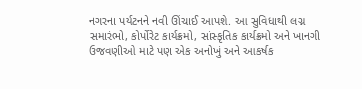નગરના પર્યટનને નવી ઊંચાઈ આપશે. આ સુવિધાથી લગ્ન સમારંભો, કોર્પોરેટ કાર્યક્રમો, સાંસ્કૃતિક કાર્યક્રમો અને ખાનગી ઉજવણીઓ માટે પણ એક અનોખું અને આકર્ષક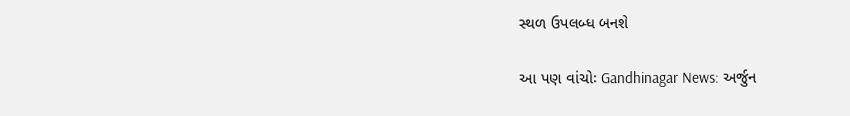સ્થળ ઉપલબ્ધ બનશે

આ પણ વાંચોઃ Gandhinagar News: અર્જુન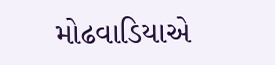મોઢવાડિયાએ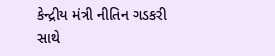કેન્દ્રીય મંત્રી નીતિન ગડકરી સાથે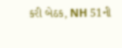કરી બેઠક, NH 51ની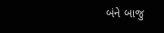બંને બાજુ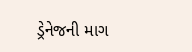ડ્રેનેજની માગ